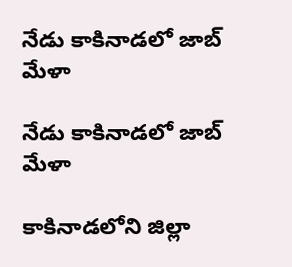నేడు కాకినాడలో జాబ్ మేళా

నేడు కాకినాడలో జాబ్ మేళా

కాకినాడలోని జిల్లా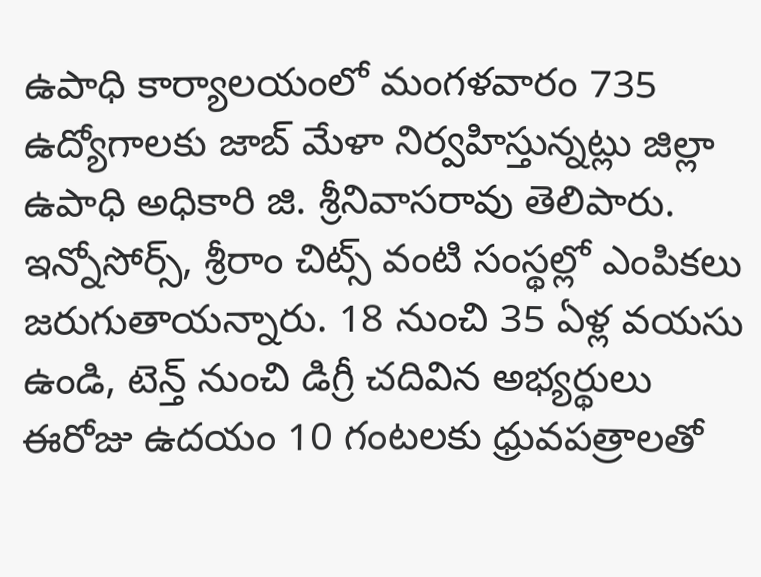ఉపాధి కార్యాలయంలో మంగళవారం 735 ఉద్యోగాలకు జాబ్ మేళా నిర్వహిస్తున్నట్లు జిల్లా ఉపాధి అధికారి జి. శ్రీనివాసరావు తెలిపారు. ఇన్నోసోర్స్, శ్రీరాం చిట్స్ వంటి సంస్థల్లో ఎంపికలు జరుగుతాయన్నారు. 18 నుంచి 35 ఏళ్ల వయసు ఉండి, టెన్త్ నుంచి డిగ్రీ చదివిన అభ్యర్థులు ఈరోజు ఉదయం 10 గంటలకు ధ్రువపత్రాలతో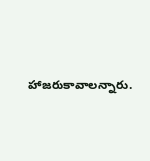హాజరుకావాలన్నారు.